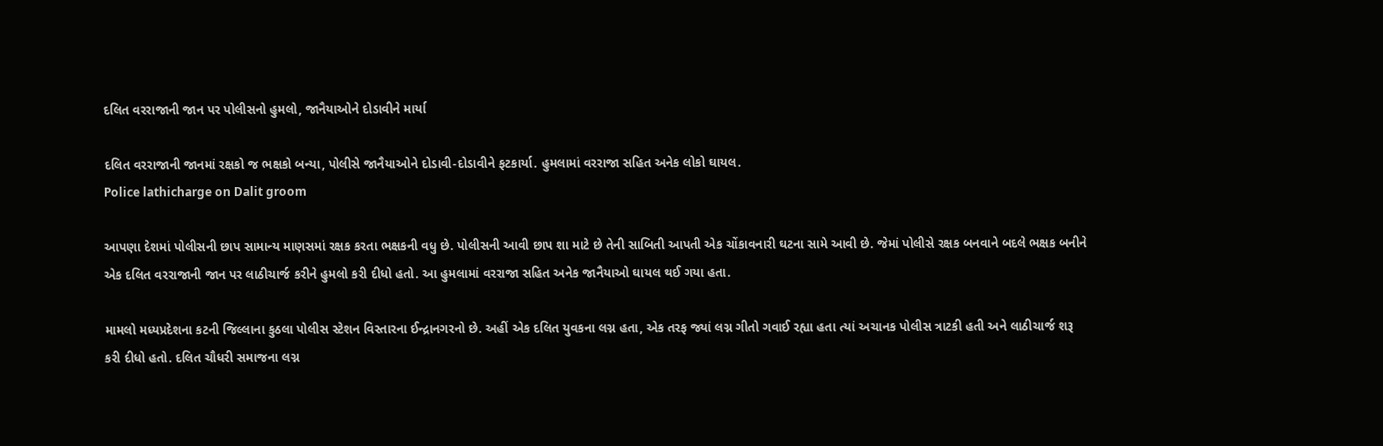દલિત વરરાજાની જાન પર પોલીસનો હુમલો, જાનૈયાઓને દોડાવીને માર્યા

દલિત વરરાજાની જાનમાં રક્ષકો જ ભક્ષકો બન્યા, પોલીસે જાનૈયાઓને દોડાવી-દોડાવીને ફટકાર્યા. હુમલામાં વરરાજા સહિત અનેક લોકો ઘાયલ.
Police lathicharge on Dalit groom

આપણા દેશમાં પોલીસની છાપ સામાન્ય માણસમાં રક્ષક કરતા ભક્ષકની વધુ છે. પોલીસની આવી છાપ શા માટે છે તેની સાબિતી આપતી એક ચોંકાવનારી ઘટના સામે આવી છે. જેમાં પોલીસે રક્ષક બનવાને બદલે ભક્ષક બનીને એક દલિત વરરાજાની જાન પર લાઠીચાર્જ કરીને હુમલો કરી દીધો હતો. આ હુમલામાં વરરાજા સહિત અનેક જાનૈયાઓ ઘાયલ થઈ ગયા હતા.

મામલો મધ્યપ્રદેશના કટની જિલ્લાના કુઠલા પોલીસ સ્ટેશન વિસ્તારના ઈન્દ્રાનગરનો છે. અહીં એક દલિત યુવકના લગ્ન હતા, એક તરફ જ્યાં લગ્ન ગીતો ગવાઈ રહ્યા હતા ત્યાં અચાનક પોલીસ ત્રાટકી હતી અને લાઠીચાર્જ શરૂ કરી દીધો હતો. દલિત ચૌધરી સમાજના લગ્ન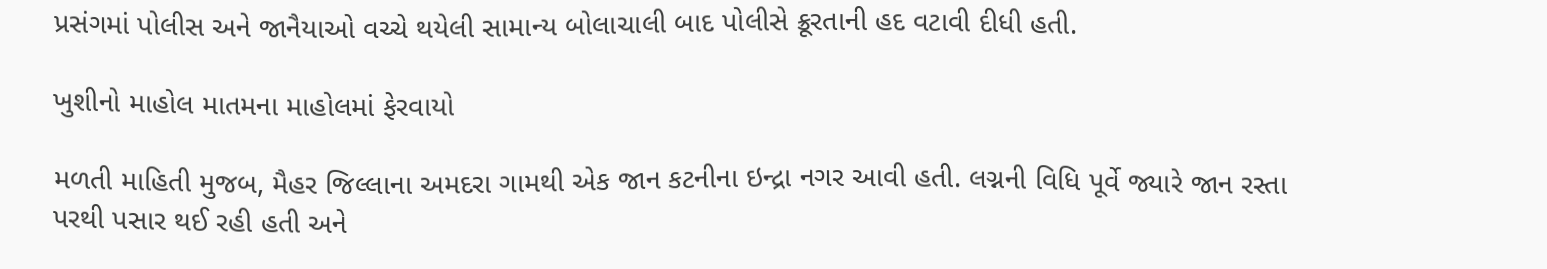પ્રસંગમાં પોલીસ અને જાનૈયાઓ વચ્ચે થયેલી સામાન્ય બોલાચાલી બાદ પોલીસે ક્રૂરતાની હદ વટાવી દીધી હતી.

ખુશીનો માહોલ માતમના માહોલમાં ફેરવાયો

મળતી માહિતી મુજબ, મૈહર જિલ્લાના અમદરા ગામથી એક જાન કટનીના ઇન્દ્રા નગર આવી હતી. લગ્નની વિધિ પૂર્વે જ્યારે જાન રસ્તા પરથી પસાર થઈ રહી હતી અને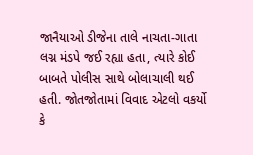જાનૈયાઓ ડીજેના તાલે નાચતા-ગાતા લગ્ન મંડપે જઈ રહ્યા હતા, ત્યારે કોઈ બાબતે પોલીસ સાથે બોલાચાલી થઈ હતી. જોતજોતામાં વિવાદ એટલો વકર્યો કે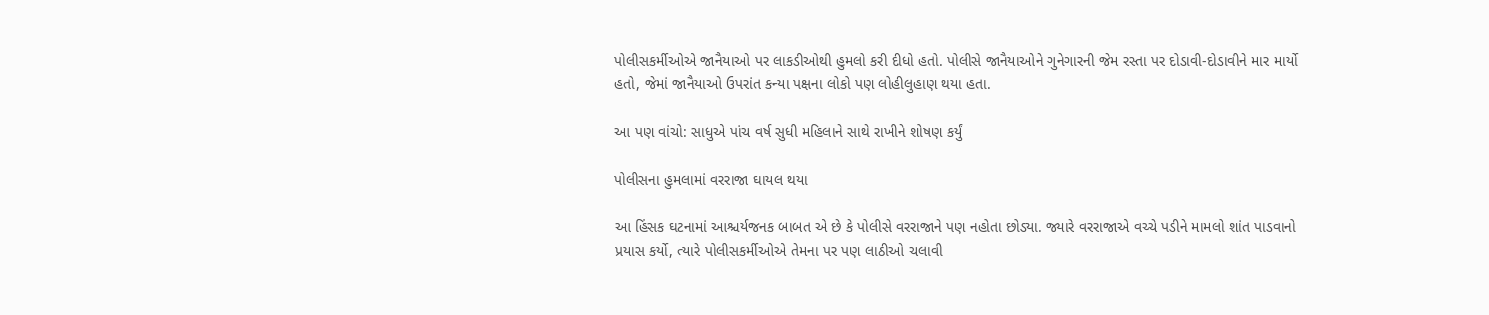પોલીસકર્મીઓએ જાનૈયાઓ પર લાકડીઓથી હુમલો કરી દીધો હતો. પોલીસે જાનૈયાઓને ગુનેગારની જેમ રસ્તા પર દોડાવી-દોડાવીને માર માર્યો હતો, જેમાં જાનૈયાઓ ઉપરાંત કન્યા પક્ષના લોકો પણ લોહીલુહાણ થયા હતા.

આ પણ વાંચો: સાધુએ પાંચ વર્ષ સુધી મહિલાને સાથે રાખીને શોષણ કર્યું

પોલીસના હુમલામાં વરરાજા ઘાયલ થયા

આ હિંસક ઘટનામાં આશ્ચર્યજનક બાબત એ છે કે પોલીસે વરરાજાને પણ નહોતા છોડ્યા. જ્યારે વરરાજાએ વચ્ચે પડીને મામલો શાંત પાડવાનો પ્રયાસ કર્યો, ત્યારે પોલીસકર્મીઓએ તેમના પર પણ લાઠીઓ ચલાવી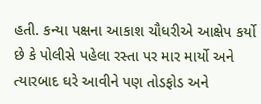હતી. કન્યા પક્ષના આકાશ ચૌધરીએ આક્ષેપ કર્યો છે કે પોલીસે પહેલા રસ્તા પર માર માર્યો અને ત્યારબાદ ઘરે આવીને પણ તોડફોડ અને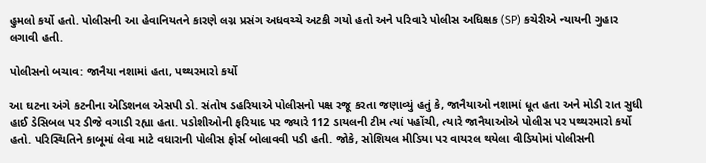હુમલો કર્યો હતો. પોલીસની આ હેવાનિયતને કારણે લગ્ન પ્રસંગ અધવચ્ચે અટકી ગયો હતો અને પરિવારે પોલીસ અધિક્ષક (SP) કચેરીએ ન્યાયની ગુહાર લગાવી હતી.

પોલીસનો બચાવ: જાનૈયા નશામાં હતા, પથ્થરમારો કર્યો

આ ઘટના અંગે કટનીના એડિશનલ એસપી ડો. સંતોષ ડહરિયાએ પોલીસનો પક્ષ રજૂ કરતા જણાવ્યું હતું કે, જાનૈયાઓ નશામાં ધૂત હતા અને મોડી રાત સુધી હાઈ ડેસિબલ પર ડીજે વગાડી રહ્યા હતા. પડોશીઓની ફરિયાદ પર જ્યારે 112 ડાયલની ટીમ ત્યાં પહોંચી, ત્યારે જાનૈયાઓએ પોલીસ પર પથ્થરમારો કર્યો હતો. પરિસ્થિતિને કાબૂમાં લેવા માટે વધારાની પોલીસ ફોર્સ બોલાવવી પડી હતી. જોકે, સોશિયલ મીડિયા પર વાયરલ થયેલા વીડિયોમાં પોલીસની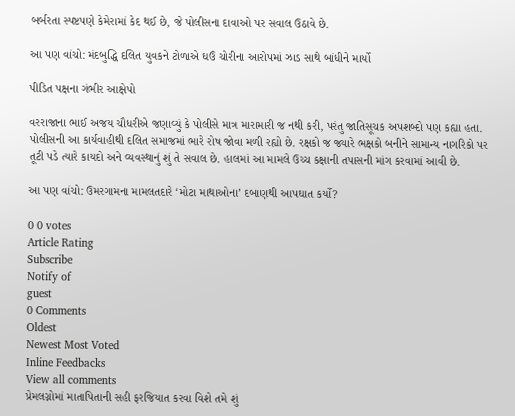બર્બરતા સ્પષ્ટપણે કેમેરામાં કેદ થઈ છે, જે પોલીસના દાવાઓ પર સવાલ ઉઠાવે છે.

આ પણ વાંચો: મંદબુદ્ધિ દલિત યુવકને ટોળાએ ઘઉં ચોરીના આરોપમાં ઝાડ સાથે બાંધીને માર્યો

પીડિત પક્ષના ગંભીર આક્ષેપો

વરરાજાના ભાઈ અજય ચૌધરીએ જણાવ્યું કે પોલીસે માત્ર મારામારી જ નથી કરી, પરંતુ જાતિસૂચક અપશબ્દો પણ કહ્યા હતા. પોલીસની આ કાર્યવાહીથી દલિત સમાજમાં ભારે રોષ જોવા મળી રહ્યો છે. રક્ષકો જ જ્યારે ભક્ષકો બનીને સામાન્ય નાગરિકો પર તૂટી પડે ત્યારે કાયદો અને વ્યવસ્થાનું શું તે સવાલ છે. હાલમાં આ મામલે ઉચ્ચ કક્ષાની તપાસની માંગ કરવામાં આવી છે.

આ પણ વાંચો: ઉમરગામના મામલતદારે ‘મોટા માથાઓના’ દબાણથી આપઘાત કર્યો?

0 0 votes
Article Rating
Subscribe
Notify of
guest
0 Comments
Oldest
Newest Most Voted
Inline Feedbacks
View all comments
પ્રેમલગ્નોમાં માતાપિતાની સહી ફરજિયાત કરવા વિશે તમે શું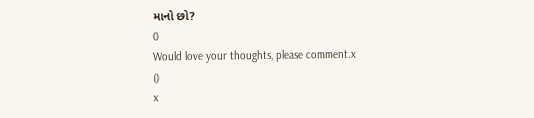માનો છો?
0
Would love your thoughts, please comment.x
()
x